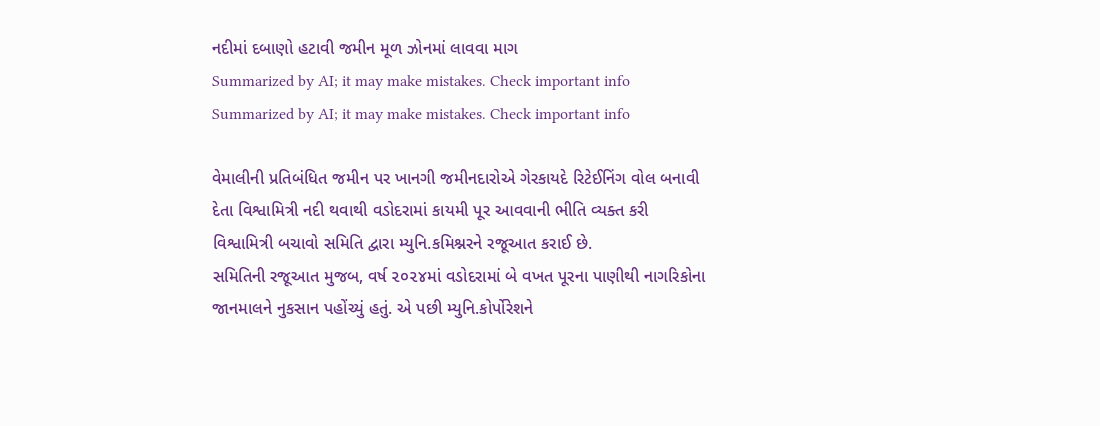નદીમાં દબાણો હટાવી જમીન મૂળ ઝોનમાં લાવવા માગ
Summarized by AI; it may make mistakes. Check important info
Summarized by AI; it may make mistakes. Check important info

વેમાલીની પ્રતિબંધિત જમીન પર ખાનગી જમીનદારોએ ગેરકાયદે રિટેઈનિંગ વોલ બનાવી દેતા વિશ્વામિત્રી નદી થવાથી વડોદરામાં કાયમી પૂર આવવાની ભીતિ વ્યક્ત કરી વિશ્વામિત્રી બચાવો સમિતિ દ્વારા મ્યુનિ.કમિશ્નરને રજૂઆત કરાઈ છે.
સમિતિની રજૂઆત મુજબ, વર્ષ ૨૦૨૪માં વડોદરામાં બે વખત પૂરના પાણીથી નાગરિકોના જાનમાલને નુકસાન પહોંચ્યું હતું. એ પછી મ્યુનિ.કોર્પોરેશને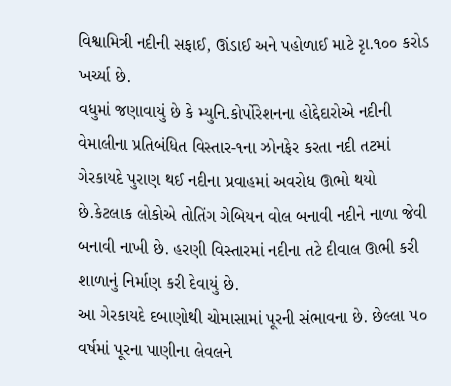વિશ્વામિત્રી નદીની સફાઈ, ઊંડાઈ અને પહોળાઈ માટે રૃા.૧૦૦ કરોડ ખર્ચ્યા છે.
વધુમાં જણાવાયું છે કે મ્યુનિ.કોર્પોરેશનના હોદ્દેદારોએ નદીની વેમાલીના પ્રતિબંધિત વિસ્તાર-૧ના ઝોનફેર કરતા નદી તટમાં ગેરકાયદે પુરાણ થઈ નદીના પ્રવાહમાં અવરોધ ઊભો થયો છે.કેટલાક લોકોએ તોતિંગ ગેબિયન વોલ બનાવી નદીને નાળા જેવી બનાવી નાખી છે. હરણી વિસ્તારમાં નદીના તટે દીવાલ ઊભી કરી શાળાનું નિર્માણ કરી દેવાયું છે.
આ ગેરકાયદે દબાણોથી ચોમાસામાં પૂરની સંભાવના છે. છેલ્લા ૫૦ વર્ષમાં પૂરના પાણીના લેવલને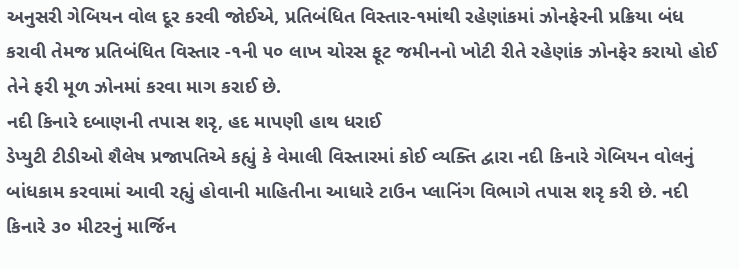અનુસરી ગેબિયન વોલ દૂર કરવી જોઈએ, પ્રતિબંધિત વિસ્તાર-૧માંથી રહેણાંકમાં ઝોનફેરની પ્રક્રિયા બંધ કરાવી તેમજ પ્રતિબંધિત વિસ્તાર -૧ની ૫૦ લાખ ચોરસ ફૂટ જમીનનો ખોટી રીતે રહેણાંક ઝોનફેર કરાયો હોઈ તેને ફરી મૂળ ઝોનમાં કરવા માગ કરાઈ છે.
નદી કિનારે દબાણની તપાસ શરૃ, હદ માપણી હાથ ધરાઈ
ડેપ્યુટી ટીડીઓ શૈલેષ પ્રજાપતિએ કહ્યું કે વેમાલી વિસ્તારમાં કોઈ વ્યક્તિ દ્વારા નદી કિનારે ગેબિયન વોલનું બાંધકામ કરવામાં આવી રહ્યું હોવાની માહિતીના આધારે ટાઉન પ્લાનિંગ વિભાગે તપાસ શરૃ કરી છે. નદી કિનારે ૩૦ મીટરનું માર્જિન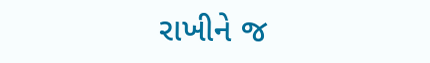રાખીને જ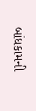બાંધકામની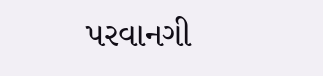પરવાનગી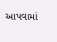આપવામાં